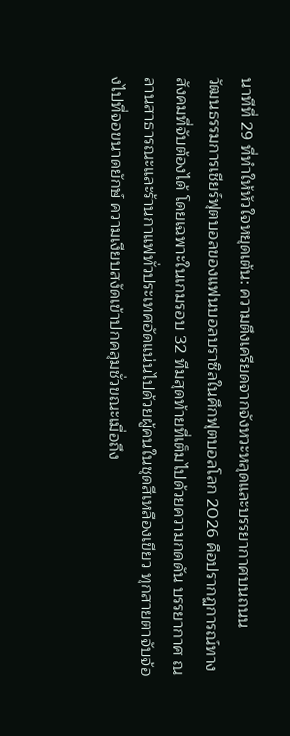นาทีที่ 29 ที่ทำให้หัวใจหยุดเต้น: ความตึงเครียดจากจังหวะหลุดและบรรยากาศบนถนน
วัฒนธรรมการเชียร์ฟุตบอลของแฟนบอลบราซิลในศึกฟุตบอลโลก 2026 คือปรากฏการณ์ทางสังคมที่จับต้องได้ โดยเฉพาะในเกมรอบ 32 ทีมสุดท้ายที่เต็มไปด้วยความกดดัน บรรยากาศ ณ ลานสาธารณะและร้านกาแฟทั่วประเทศอัดแน่นไปด้วยผู้คนในชุดสีเหลืองเขียว ทุกสายตาจับจ้องไปที่จอขนาดยักษ์ ความเงียบสงัดเข้าปกคลุมชั่วขณะเมื่อถึง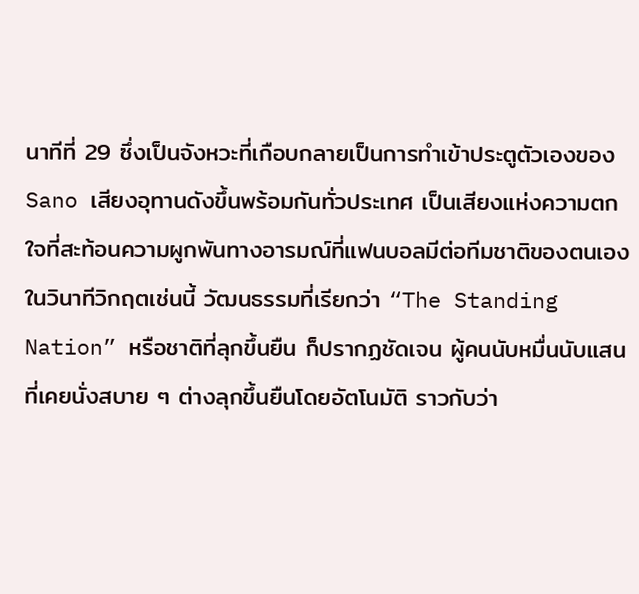นาทีที่ 29 ซึ่งเป็นจังหวะที่เกือบกลายเป็นการทำเข้าประตูตัวเองของ Sano เสียงอุทานดังขึ้นพร้อมกันทั่วประเทศ เป็นเสียงแห่งความตกใจที่สะท้อนความผูกพันทางอารมณ์ที่แฟนบอลมีต่อทีมชาติของตนเอง
ในวินาทีวิกฤตเช่นนี้ วัฒนธรรมที่เรียกว่า “The Standing Nation” หรือชาติที่ลุกขึ้นยืน ก็ปรากฏชัดเจน ผู้คนนับหมื่นนับแสนที่เคยนั่งสบาย ๆ ต่างลุกขึ้นยืนโดยอัตโนมัติ ราวกับว่า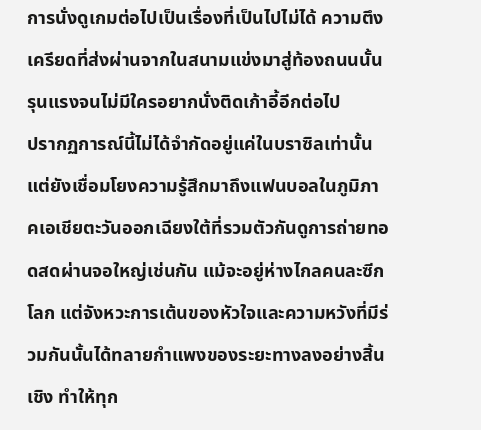การนั่งดูเกมต่อไปเป็นเรื่องที่เป็นไปไม่ได้ ความตึงเครียดที่ส่งผ่านจากในสนามแข่งมาสู่ท้องถนนนั้นรุนแรงจนไม่มีใครอยากนั่งติดเก้าอี้อีกต่อไป
ปรากฏการณ์นี้ไม่ได้จำกัดอยู่แค่ในบราซิลเท่านั้น แต่ยังเชื่อมโยงความรู้สึกมาถึงแฟนบอลในภูมิภาคเอเชียตะวันออกเฉียงใต้ที่รวมตัวกันดูการถ่ายทอดสดผ่านจอใหญ่เช่นกัน แม้จะอยู่ห่างไกลคนละซีกโลก แต่จังหวะการเต้นของหัวใจและความหวังที่มีร่วมกันนั้นได้ทลายกำแพงของระยะทางลงอย่างสิ้นเชิง ทำให้ทุก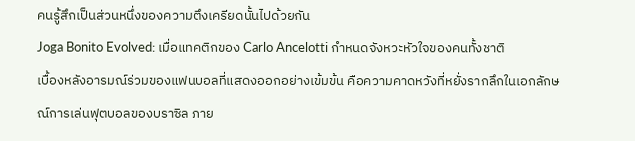คนรู้สึกเป็นส่วนหนึ่งของความตึงเครียดนั้นไปด้วยกัน
Joga Bonito Evolved: เมื่อแทคติกของ Carlo Ancelotti กำหนดจังหวะหัวใจของคนทั้งชาติ
เบื้องหลังอารมณ์ร่วมของแฟนบอลที่แสดงออกอย่างเข้มข้น คือความคาดหวังที่หยั่งรากลึกในเอกลักษณ์การเล่นฟุตบอลของบราซิล ภาย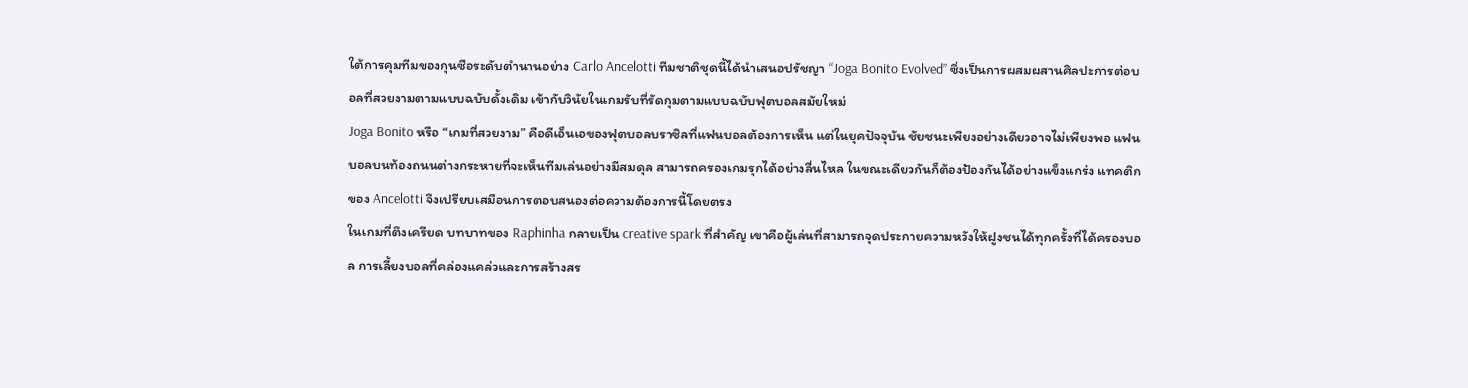ใต้การคุมทีมของกุนซือระดับตำนานอย่าง Carlo Ancelotti ทีมชาติชุดนี้ได้นำเสนอปรัชญา “Joga Bonito Evolved” ซึ่งเป็นการผสมผสานศิลปะการต่อบอลที่สวยงามตามแบบฉบับดั้งเดิม เข้ากับวินัยในเกมรับที่รัดกุมตามแบบฉบับฟุตบอลสมัยใหม่
Joga Bonito หรือ “เกมที่สวยงาม” คือดีเอ็นเอของฟุตบอลบราซิลที่แฟนบอลต้องการเห็น แต่ในยุคปัจจุบัน ชัยชนะเพียงอย่างเดียวอาจไม่เพียงพอ แฟนบอลบนท้องถนนต่างกระหายที่จะเห็นทีมเล่นอย่างมีสมดุล สามารถครองเกมรุกได้อย่างลื่นไหล ในขณะเดียวกันก็ต้องป้องกันได้อย่างแข็งแกร่ง แทคติกของ Ancelotti จึงเปรียบเสมือนการตอบสนองต่อความต้องการนี้โดยตรง
ในเกมที่ตึงเครียด บทบาทของ Raphinha กลายเป็น creative spark ที่สำคัญ เขาคือผู้เล่นที่สามารถจุดประกายความหวังให้ฝูงชนได้ทุกครั้งที่ได้ครองบอล การเลี้ยงบอลที่คล่องแคล่วและการสร้างสร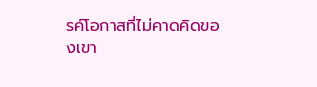รค์โอกาสที่ไม่คาดคิดของเขา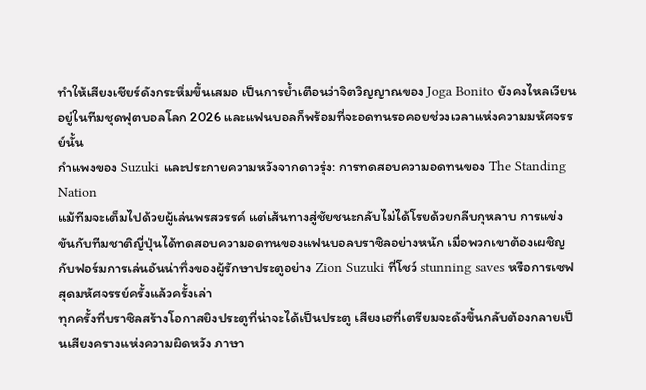ทำให้เสียงเชียร์ดังกระหึ่มขึ้นเสมอ เป็นการย้ำเตือนว่าจิตวิญญาณของ Joga Bonito ยังคงไหลเวียนอยู่ในทีมชุดฟุตบอลโลก 2026 และแฟนบอลก็พร้อมที่จะอดทนรอคอยช่วงเวลาแห่งความมหัศจรรย์นั้น
กำแพงของ Suzuki และประกายความหวังจากดาวรุ่ง: การทดสอบความอดทนของ The Standing Nation
แม้ทีมจะเต็มไปด้วยผู้เล่นพรสวรรค์ แต่เส้นทางสู่ชัยชนะกลับไม่ได้โรยด้วยกลีบกุหลาบ การแข่งขันกับทีมชาติญี่ปุ่นได้ทดสอบความอดทนของแฟนบอลบราซิลอย่างหนัก เมื่อพวกเขาต้องเผชิญกับฟอร์มการเล่นอันน่าทึ่งของผู้รักษาประตูอย่าง Zion Suzuki ที่โชว์ stunning saves หรือการเซฟสุดมหัศจรรย์ครั้งแล้วครั้งเล่า
ทุกครั้งที่บราซิลสร้างโอกาสยิงประตูที่น่าจะได้เป็นประตู เสียงเฮที่เตรียมจะดังขึ้นกลับต้องกลายเป็นเสียงครางแห่งความผิดหวัง ภาษา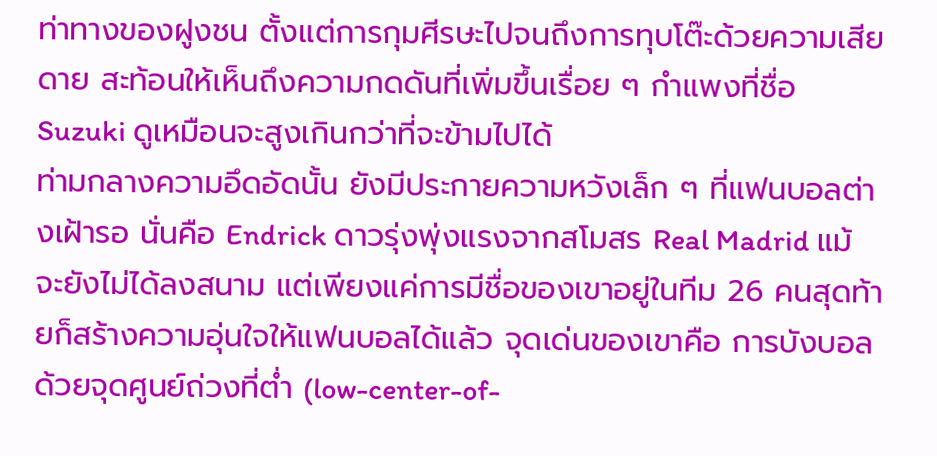ท่าทางของฝูงชน ตั้งแต่การกุมศีรษะไปจนถึงการทุบโต๊ะด้วยความเสียดาย สะท้อนให้เห็นถึงความกดดันที่เพิ่มขึ้นเรื่อย ๆ กำแพงที่ชื่อ Suzuki ดูเหมือนจะสูงเกินกว่าที่จะข้ามไปได้
ท่ามกลางความอึดอัดนั้น ยังมีประกายความหวังเล็ก ๆ ที่แฟนบอลต่างเฝ้ารอ นั่นคือ Endrick ดาวรุ่งพุ่งแรงจากสโมสร Real Madrid แม้จะยังไม่ได้ลงสนาม แต่เพียงแค่การมีชื่อของเขาอยู่ในทีม 26 คนสุดท้ายก็สร้างความอุ่นใจให้แฟนบอลได้แล้ว จุดเด่นของเขาคือ การบังบอลด้วยจุดศูนย์ถ่วงที่ต่ำ (low-center-of-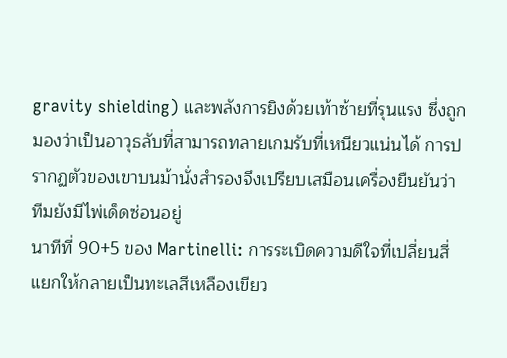gravity shielding) และพลังการยิงด้วยเท้าซ้ายที่รุนแรง ซึ่งถูกมองว่าเป็นอาวุธลับที่สามารถทลายเกมรับที่เหนียวแน่นได้ การปรากฏตัวของเขาบนม้านั่งสำรองจึงเปรียบเสมือนเครื่องยืนยันว่าทีมยังมีไพ่เด็ดซ่อนอยู่
นาทีที่ 90+5 ของ Martinelli: การระเบิดความดีใจที่เปลี่ยนสี่แยกให้กลายเป็นทะเลสีเหลืองเขียว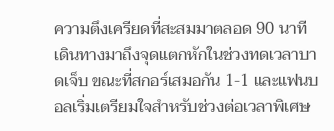ความตึงเครียดที่สะสมมาตลอด 90 นาทีเดินทางมาถึงจุดแตกหักในช่วงทดเวลาบาดเจ็บ ขณะที่สกอร์เสมอกัน 1-1 และแฟนบอลเริ่มเตรียมใจสำหรับช่วงต่อเวลาพิเศษ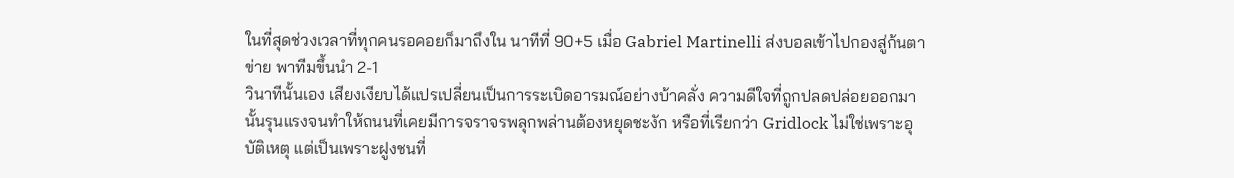ในที่สุดช่วงเวลาที่ทุกคนรอคอยก็มาถึงใน นาทีที่ 90+5 เมื่อ Gabriel Martinelli ส่งบอลเข้าไปกองสู่ก้นตาข่าย พาทีมขึ้นนำ 2-1
วินาทีนั้นเอง เสียงเงียบได้แปรเปลี่ยนเป็นการระเบิดอารมณ์อย่างบ้าคลั่ง ความดีใจที่ถูกปลดปล่อยออกมานั้นรุนแรงจนทำให้ถนนที่เคยมีการจราจรพลุกพล่านต้องหยุดชะงัก หรือที่เรียกว่า Gridlock ไม่ใช่เพราะอุบัติเหตุ แต่เป็นเพราะฝูงชนที่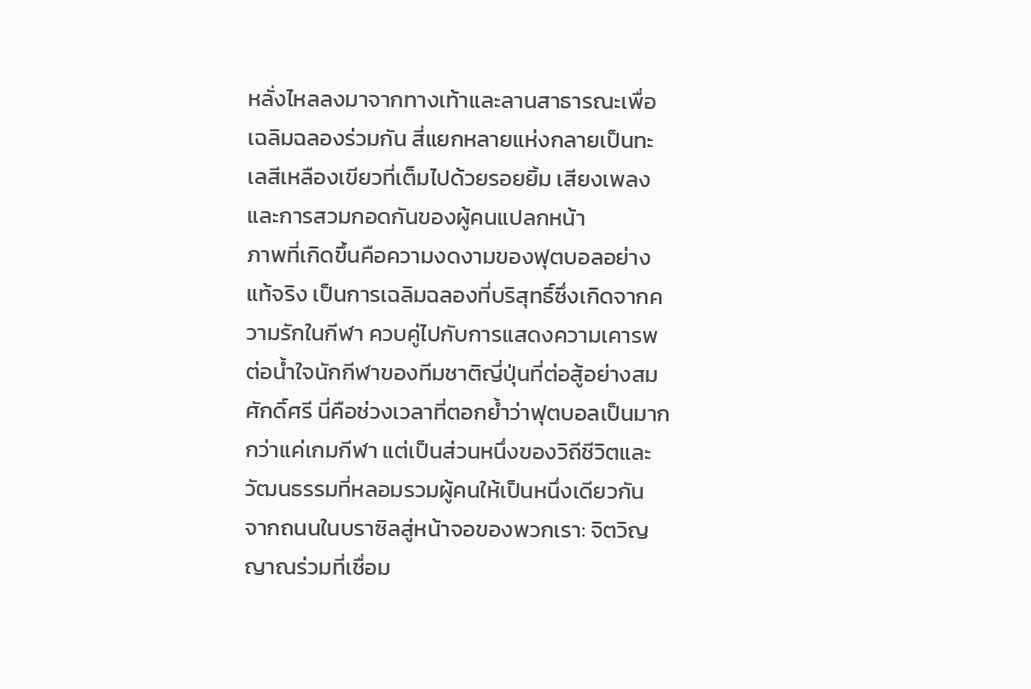หลั่งไหลลงมาจากทางเท้าและลานสาธารณะเพื่อเฉลิมฉลองร่วมกัน สี่แยกหลายแห่งกลายเป็นทะเลสีเหลืองเขียวที่เต็มไปด้วยรอยยิ้ม เสียงเพลง และการสวมกอดกันของผู้คนแปลกหน้า
ภาพที่เกิดขึ้นคือความงดงามของฟุตบอลอย่างแท้จริง เป็นการเฉลิมฉลองที่บริสุทธิ์ซึ่งเกิดจากความรักในกีฬา ควบคู่ไปกับการแสดงความเคารพต่อน้ำใจนักกีฬาของทีมชาติญี่ปุ่นที่ต่อสู้อย่างสมศักดิ์ศรี นี่คือช่วงเวลาที่ตอกย้ำว่าฟุตบอลเป็นมากกว่าแค่เกมกีฬา แต่เป็นส่วนหนึ่งของวิถีชีวิตและวัฒนธรรมที่หลอมรวมผู้คนให้เป็นหนึ่งเดียวกัน
จากถนนในบราซิลสู่หน้าจอของพวกเรา: จิตวิญญาณร่วมที่เชื่อม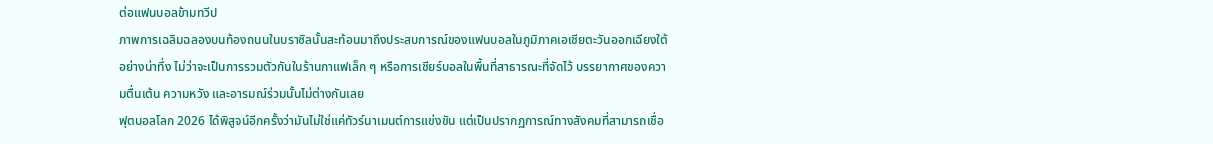ต่อแฟนบอลข้ามทวีป
ภาพการเฉลิมฉลองบนท้องถนนในบราซิลนั้นสะท้อนมาถึงประสบการณ์ของแฟนบอลในภูมิภาคเอเชียตะวันออกเฉียงใต้อย่างน่าทึ่ง ไม่ว่าจะเป็นการรวมตัวกันในร้านกาแฟเล็ก ๆ หรือการเชียร์บอลในพื้นที่สาธารณะที่จัดไว้ บรรยากาศของความตื่นเต้น ความหวัง และอารมณ์ร่วมนั้นไม่ต่างกันเลย
ฟุตบอลโลก 2026 ได้พิสูจน์อีกครั้งว่ามันไม่ใช่แค่ทัวร์นาเมนต์การแข่งขัน แต่เป็นปรากฏการณ์ทางสังคมที่สามารถเชื่อ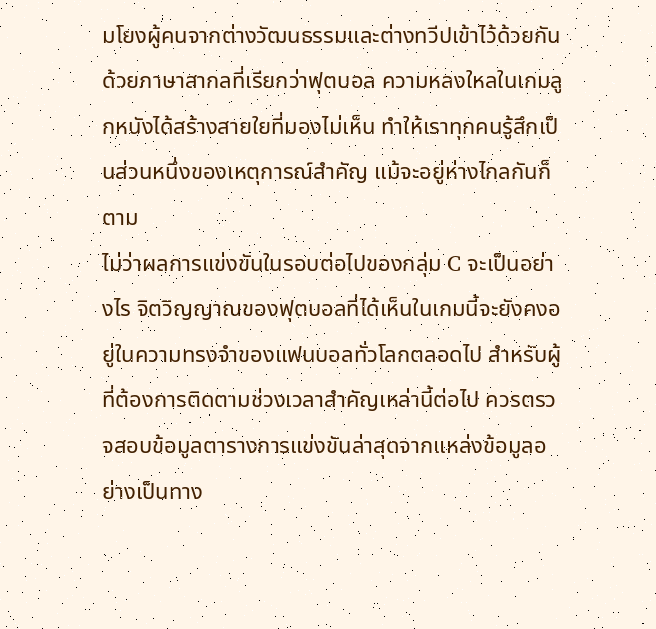มโยงผู้คนจากต่างวัฒนธรรมและต่างทวีปเข้าไว้ด้วยกันด้วยภาษาสากลที่เรียกว่าฟุตบอล ความหลงใหลในเกมลูกหนังได้สร้างสายใยที่มองไม่เห็น ทำให้เราทุกคนรู้สึกเป็นส่วนหนึ่งของเหตุการณ์สำคัญ แม้จะอยู่ห่างไกลกันก็ตาม
ไม่ว่าผลการแข่งขันในรอบต่อไปของกลุ่ม C จะเป็นอย่างไร จิตวิญญาณของฟุตบอลที่ได้เห็นในเกมนี้จะยังคงอยู่ในความทรงจำของแฟนบอลทั่วโลกตลอดไป สำหรับผู้ที่ต้องการติดตามช่วงเวลาสำคัญเหล่านี้ต่อไป ควรตรวจสอบข้อมูลตารางการแข่งขันล่าสุดจากแหล่งข้อมูลอย่างเป็นทาง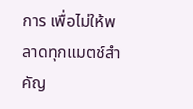การ เพื่อไม่ให้พลาดทุกแมตช์สำคัญ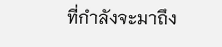ที่กำลังจะมาถึง